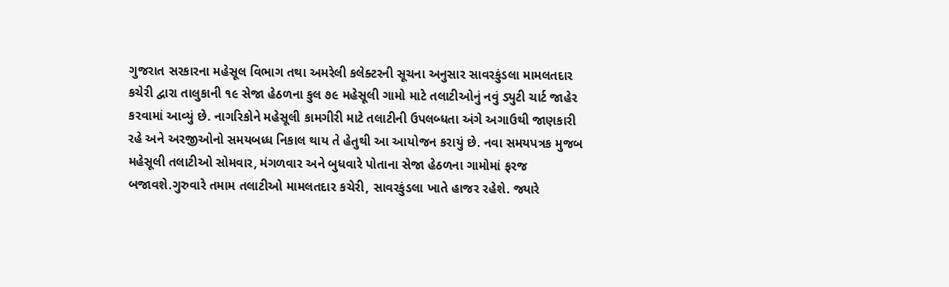ગુજરાત સરકારના મહેસૂલ વિભાગ તથા અમરેલી કલેક્ટરની સૂચના અનુસાર સાવરકુંડલા મામલતદાર કચેરી દ્વારા તાલુકાની ૧૯ સેજા હેઠળના કુલ ૭૯ મહેસૂલી ગામો માટે તલાટીઓનું નવું ડ્યુટી ચાર્ટ જાહેર કરવામાં આવ્યું છે. નાગરિકોને મહેસૂલી કામગીરી માટે તલાટીની ઉપલબ્ધતા અંગે અગાઉથી જાણકારી રહે અને અરજીઓનો સમયબધ્ધ નિકાલ થાય તે હેતુથી આ આયોજન કરાયું છે. નવા સમયપત્રક મુજબ મહેસૂલી તલાટીઓ સોમવાર, મંગળવાર અને બુધવારે પોતાના સેજા હેઠળના ગામોમાં ફરજ બજાવશે.ગુરુવારે તમામ તલાટીઓ મામલતદાર કચેરી, સાવરકુંડલા ખાતે હાજર રહેશે. જ્યારે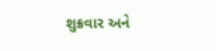શુક્રવાર અને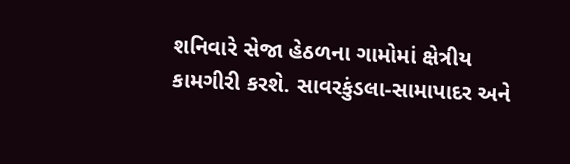શનિવારે સેજા હેઠળના ગામોમાં ક્ષેત્રીય કામગીરી કરશે. સાવરકુંડલા-સામાપાદર અને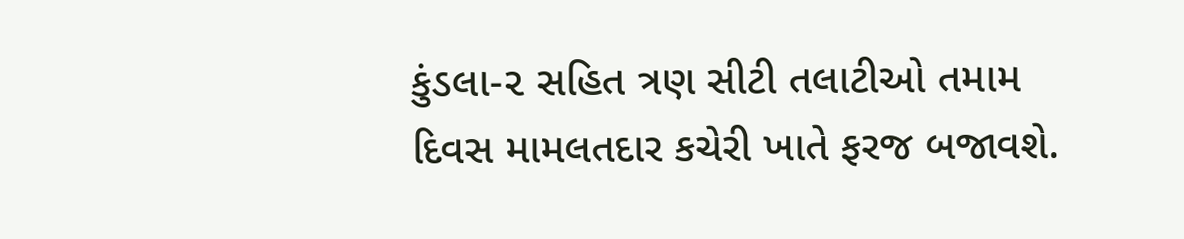કુંડલા-૨ સહિત ત્રણ સીટી તલાટીઓ તમામ દિવસ મામલતદાર કચેરી ખાતે ફરજ બજાવશે.